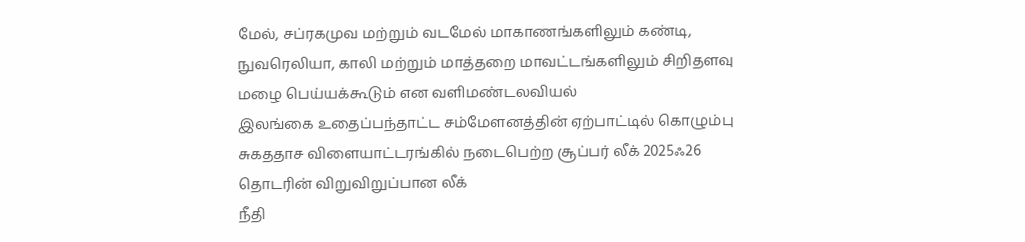மேல், சப்ரகமுவ மற்றும் வடமேல் மாகாணங்களிலும் கண்டி, நுவரெலியா, காலி மற்றும் மாத்தறை மாவட்டங்களிலும் சிறிதளவு மழை பெய்யக்கூடும் என வளிமண்டலவியல்
இலங்கை உதைப்பந்தாட்ட சம்மேளனத்தின் ஏற்பாட்டில் கொழும்பு சுகததாச விளையாட்டரங்கில் நடைபெற்ற சூப்பர் லீக் 2025ஃ26 தொடரின் விறுவிறுப்பான லீக்
நீதி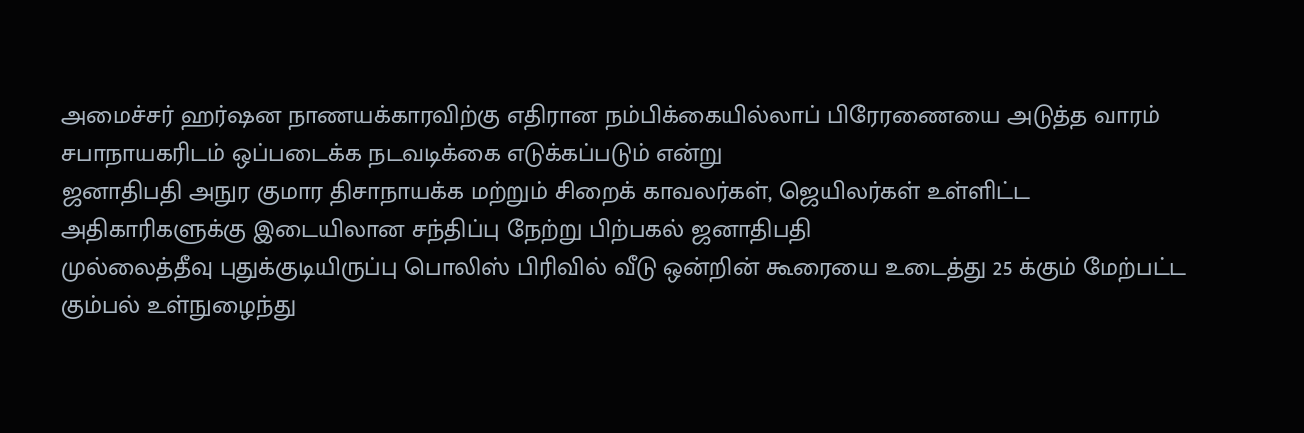அமைச்சர் ஹர்ஷன நாணயக்காரவிற்கு எதிரான நம்பிக்கையில்லாப் பிரேரணையை அடுத்த வாரம் சபாநாயகரிடம் ஒப்படைக்க நடவடிக்கை எடுக்கப்படும் என்று
ஜனாதிபதி அநுர குமார திசாநாயக்க மற்றும் சிறைக் காவலர்கள், ஜெயிலர்கள் உள்ளிட்ட அதிகாரிகளுக்கு இடையிலான சந்திப்பு நேற்று பிற்பகல் ஜனாதிபதி
முல்லைத்தீவு புதுக்குடியிருப்பு பொலிஸ் பிரிவில் வீடு ஒன்றின் கூரையை உடைத்து 25 க்கும் மேற்பட்ட கும்பல் உள்நுழைந்து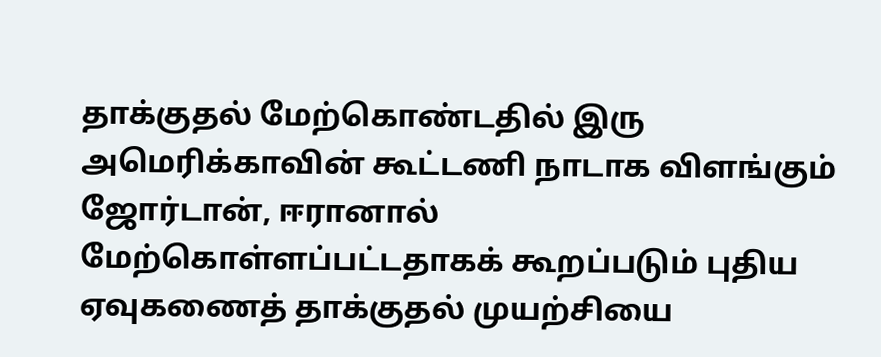தாக்குதல் மேற்கொண்டதில் இரு
அமெரிக்காவின் கூட்டணி நாடாக விளங்கும் ஜோர்டான், ஈரானால் மேற்கொள்ளப்பட்டதாகக் கூறப்படும் புதிய ஏவுகணைத் தாக்குதல் முயற்சியை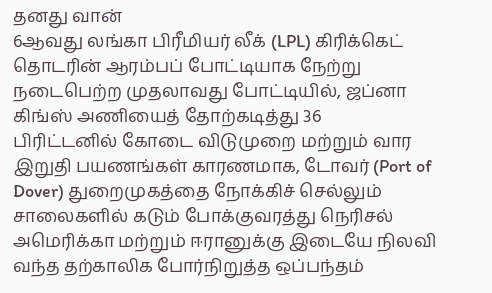தனது வான்
6ஆவது லங்கா பிரீமியர் லீக் (LPL) கிரிக்கெட் தொடரின் ஆரம்பப் போட்டியாக நேற்று நடைபெற்ற முதலாவது போட்டியில், ஜப்னா கிங்ஸ் அணியைத் தோற்கடித்து 36
பிரிட்டனில் கோடை விடுமுறை மற்றும் வார இறுதி பயணங்கள் காரணமாக, டோவர் (Port of Dover) துறைமுகத்தை நோக்கிச் செல்லும் சாலைகளில் கடும் போக்குவரத்து நெரிசல்
அமெரிக்கா மற்றும் ஈரானுக்கு இடையே நிலவி வந்த தற்காலிக போர்நிறுத்த ஒப்பந்தம்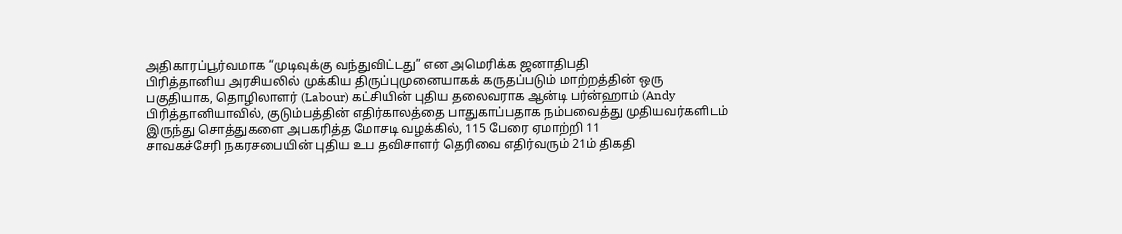அதிகாரப்பூர்வமாக “முடிவுக்கு வந்துவிட்டது” என அமெரிக்க ஜனாதிபதி
பிரித்தானிய அரசியலில் முக்கிய திருப்புமுனையாகக் கருதப்படும் மாற்றத்தின் ஒரு பகுதியாக, தொழிலாளர் (Labour) கட்சியின் புதிய தலைவராக ஆன்டி பர்ன்ஹாம் (Andy
பிரித்தானியாவில், குடும்பத்தின் எதிர்காலத்தை பாதுகாப்பதாக நம்பவைத்து முதியவர்களிடம் இருந்து சொத்துகளை அபகரித்த மோசடி வழக்கில், 115 பேரை ஏமாற்றி 11
சாவகச்சேரி நகரசபையின் புதிய உப தவிசாளர் தெரிவை எதிர்வரும் 21ம் திகதி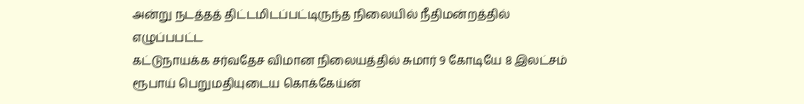அன்று நடத்தத் திட்டமிடப்பட்டிருந்த நிலையில் நீதிமன்றத்தில் எழுப்பபட்ட
கட்டுநாயக்க சர்வதேச விமான நிலையத்தில் சுமார் 9 கோடியே 8 இலட்சம் ரூபாய் பெறுமதியுடைய கொக்கேய்ன்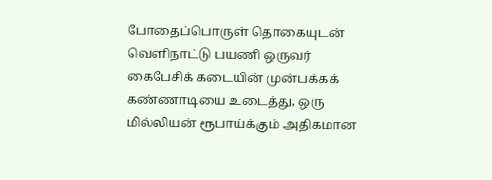போதைப்பொருள் தொகையுடன் வெளிநாட்டு பயணி ஒருவர்
கைபேசிக் கடையின் முன்பக்கக் கண்ணாடியை உடைத்து, ஒரு மில்லியன் ரூபாய்க்கும் அதிகமான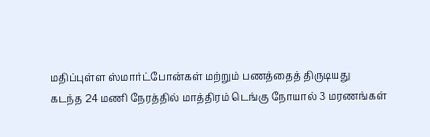மதிப்புள்ள ஸ்மார்ட்போன்கள் மற்றும் பணத்தைத் திருடியது
கடந்த 24 மணி நேரத்தில் மாத்திரம் டெங்கு நோயால் 3 மரணங்கள்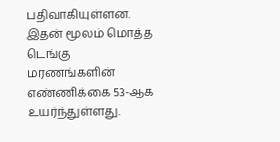பதிவாகியுள்ளன. இதன் மூலம் மொத்த டெங்கு மரணங்களின் எண்ணிக்கை 53-ஆக உயர்ந்துள்ளது.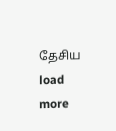தேசிய
load more